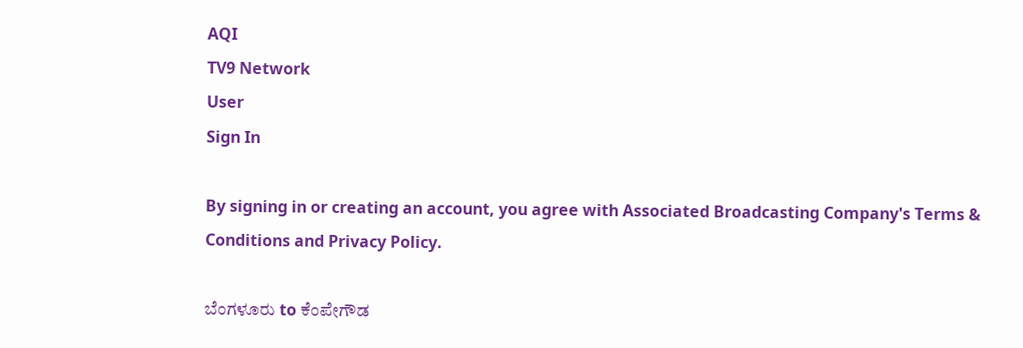AQI
TV9 Network
User
Sign In

By signing in or creating an account, you agree with Associated Broadcasting Company's Terms & Conditions and Privacy Policy.

ಬೆಂಗಳೂರು to ಕೆಂಪೇಗೌಡ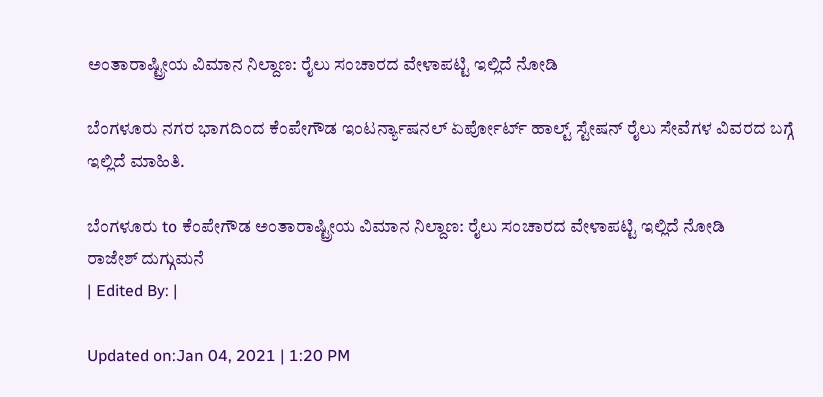ಅಂತಾರಾಷ್ಟ್ರೀಯ ವಿಮಾನ ನಿಲ್ದಾಣ: ರೈಲು ಸಂಚಾರದ ವೇಳಾಪಟ್ಟಿ ಇಲ್ಲಿದೆ ನೋಡಿ

ಬೆಂಗಳೂರು ನಗರ ಭಾಗದಿಂದ ಕೆಂಪೇಗೌಡ ಇಂಟರ್ನ್ಯಾಷನಲ್ ಏರ್ಪೋರ್ಟ್ ಹಾಲ್ಟ್ ಸ್ಟೇಷನ್‌ ರೈಲು ಸೇವೆಗಳ ವಿವರದ ಬಗ್ಗೆ ಇಲ್ಲಿದೆ ಮಾಹಿತಿ.

ಬೆಂಗಳೂರು to ಕೆಂಪೇಗೌಡ ಅಂತಾರಾಷ್ಟ್ರೀಯ ವಿಮಾನ ನಿಲ್ದಾಣ: ರೈಲು ಸಂಚಾರದ ವೇಳಾಪಟ್ಟಿ ಇಲ್ಲಿದೆ ನೋಡಿ
ರಾಜೇಶ್ ದುಗ್ಗುಮನೆ
| Edited By: |

Updated on:Jan 04, 2021 | 1:20 PM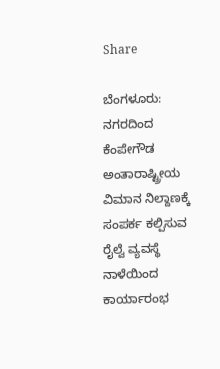Share

ಬೆಂಗಳೂರು: ನಗರದಿಂದ ಕೆಂಪೇಗೌಡ ಅಂತಾರಾಷ್ಟ್ರೀಯ ವಿಮಾನ ನಿಲ್ದಾಣಕ್ಕೆ ಸಂಪರ್ಕ ಕಲ್ಪಿಸುವ ರೈಲ್ವೆ ವ್ಯವಸ್ಥೆ ನಾಳೆಯಿಂದ ಕಾರ್ಯಾರಂಭ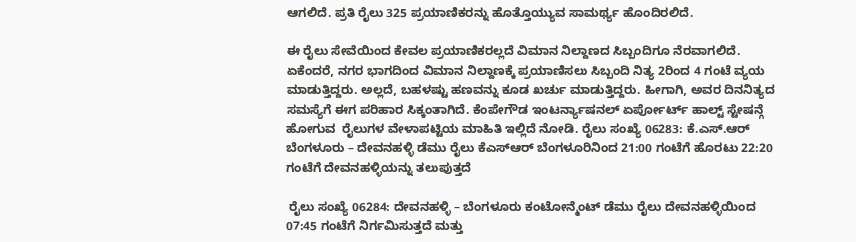ಆಗಲಿದೆ. ಪ್ರತಿ ರೈಲು 325 ಪ್ರಯಾಣಿಕರನ್ನು ಹೊತ್ತೊಯ್ಯುವ ಸಾಮರ್ಥ್ಯ ಹೊಂದಿರಲಿದೆ.

ಈ ರೈಲು ಸೇವೆಯಿಂದ ಕೇವಲ ಪ್ರಯಾಣಿಕರಲ್ಲದೆ ವಿಮಾನ ನಿಲ್ದಾಣದ ಸಿಬ್ಬಂದಿಗೂ ನೆರವಾಗಲಿದೆ. ಏಕೆಂದರೆ, ನಗರ ಭಾಗದಿಂದ ವಿಮಾನ ನಿಲ್ದಾಣಕ್ಕೆ ಪ್ರಯಾಣಿಸಲು ಸಿಬ್ಬಂದಿ ನಿತ್ಯ 2ರಿಂದ 4 ಗಂಟೆ ವ್ಯಯ ಮಾಡುತ್ತಿದ್ದರು. ಅಲ್ಲದೆ, ಬಹಳಷ್ಟು ಹಣವನ್ನು ಕೂಡ ಖರ್ಚು ಮಾಡುತ್ತಿದ್ದರು. ಹೀಗಾಗಿ, ಅವರ ದಿನನಿತ್ಯದ ಸಮಸ್ಯೆಗೆ ಈಗ ಪರಿಹಾರ ಸಿಕ್ಕಂತಾಗಿದೆ. ಕೆಂಪೇಗೌಡ ಇಂಟರ್ನ್ಯಾಷನಲ್ ಏರ್ಪೋರ್ಟ್ ಹಾಲ್ಟ್ ಸ್ಟೇಷನ್ಗೆ ಹೋಗುವ  ರೈಲುಗಳ ವೇಳಾಪಟ್ಟಿಯ ಮಾಹಿತಿ ಇಲ್ಲಿದೆ ನೋಡಿ. ರೈಲು ಸಂಖ್ಯೆ 06283: ಕೆ.ಎಸ್.ಆರ್ ಬೆಂಗಳೂರು – ದೇವನಹಳ್ಳಿ ಡೆಮು ರೈಲು ಕೆಎಸ್ಆರ್ ಬೆಂಗಳೂರಿನಿಂದ 21:00 ಗಂಟೆಗೆ ಹೊರಟು 22:20 ಗಂಟೆಗೆ ದೇವನಹಳ್ಳಿಯನ್ನು ತಲುಪುತ್ತದೆ

 ರೈಲು ಸಂಖ್ಯೆ 06284: ದೇವನಹಳ್ಳಿ – ಬೆಂಗಳೂರು ಕಂಟೋನ್ಮೆಂಟ್ ಡೆಮು ರೈಲು ದೇವನಹಳ್ಳಿಯಿಂದ 07:45 ಗಂಟೆಗೆ ನಿರ್ಗಮಿಸುತ್ತದೆ ಮತ್ತು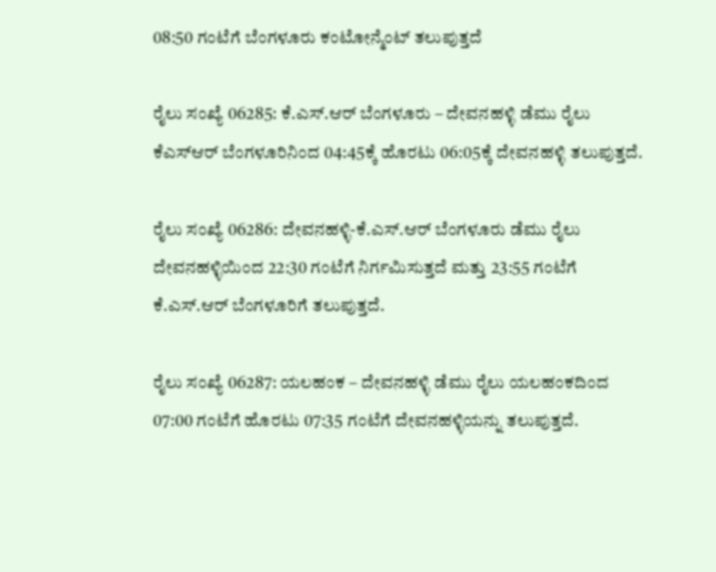08:50 ಗಂಟೆಗೆ ಬೆಂಗಳೂರು ಕಂಟೋನ್ಮೆಂಟ್ ತಲುಪುತ್ತದೆ

ರೈಲು ಸಂಖ್ಯೆ 06285: ಕೆ.ಎಸ್.ಆರ್ ಬೆಂಗಳೂರು – ದೇವನಹಳ್ಳಿ ಡೆಮು ರೈಲು ಕೆಎಸ್ಆರ್ ಬೆಂಗಳೂರಿನಿಂದ 04:45ಕ್ಕೆ ಹೊರಟು 06:05ಕ್ಕೆ ದೇವನಹಳ್ಳಿ ತಲುಪುತ್ತದೆ.

ರೈಲು ಸಂಖ್ಯೆ 06286: ದೇವನಹಳ್ಳಿ-ಕೆ.ಎಸ್.ಆರ್ ಬೆಂಗಳೂರು ಡೆಮು ರೈಲು ದೇವನಹಳ್ಳಿಯಿಂದ 22:30 ಗಂಟೆಗೆ ನಿರ್ಗಮಿಸುತ್ತದೆ ಮತ್ತು 23:55 ಗಂಟೆಗೆ ಕೆ.ಎಸ್.ಆರ್ ಬೆಂಗಳೂರಿಗೆ ತಲುಪುತ್ತದೆ.

ರೈಲು ಸಂಖ್ಯೆ 06287: ಯಲಹಂಕ – ದೇವನಹಳ್ಳಿ ಡೆಮು ರೈಲು ಯಲಹಂಕದಿಂದ 07:00 ಗಂಟೆಗೆ ಹೊರಟು 07:35 ಗಂಟೆಗೆ ದೇವನಹಳ್ಳಿಯನ್ನು ತಲುಪುತ್ತದೆ.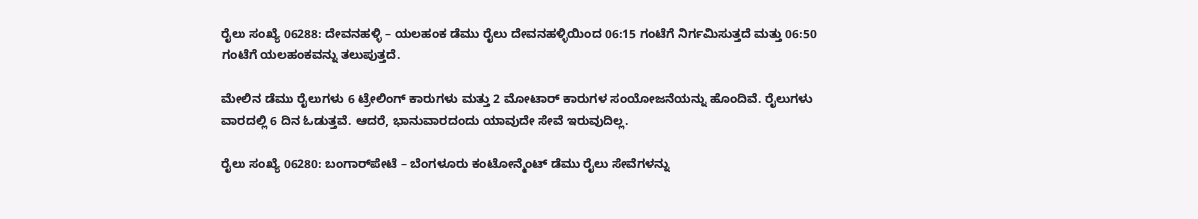ರೈಲು ಸಂಖ್ಯೆ 06288: ದೇವನಹಳ್ಳಿ – ಯಲಹಂಕ ಡೆಮು ರೈಲು ದೇವನಹಳ್ಳಿಯಿಂದ 06:15 ಗಂಟೆಗೆ ನಿರ್ಗಮಿಸುತ್ತದೆ ಮತ್ತು 06:50 ಗಂಟೆಗೆ ಯಲಹಂಕವನ್ನು ತಲುಪುತ್ತದೆ.

ಮೇಲಿನ ಡೆಮು ರೈಲುಗಳು 6 ಟ್ರೇಲಿಂಗ್ ಕಾರುಗಳು ಮತ್ತು 2 ಮೋಟಾರ್ ಕಾರುಗಳ ಸಂಯೋಜನೆಯನ್ನು ಹೊಂದಿವೆ. ರೈಲುಗಳು ವಾರದಲ್ಲಿ 6 ದಿನ ಓಡುತ್ತವೆ. ಆದರೆ, ಭಾನುವಾರದಂದು ಯಾವುದೇ ಸೇವೆ ಇರುವುದಿಲ್ಲ.

ರೈಲು ಸಂಖ್ಯೆ 06280: ಬಂಗಾರ್‌ಪೇಟೆ – ಬೆಂಗಳೂರು ಕಂಟೋನ್ಮೆಂಟ್ ಡೆಮು ರೈಲು ಸೇವೆಗಳನ್ನು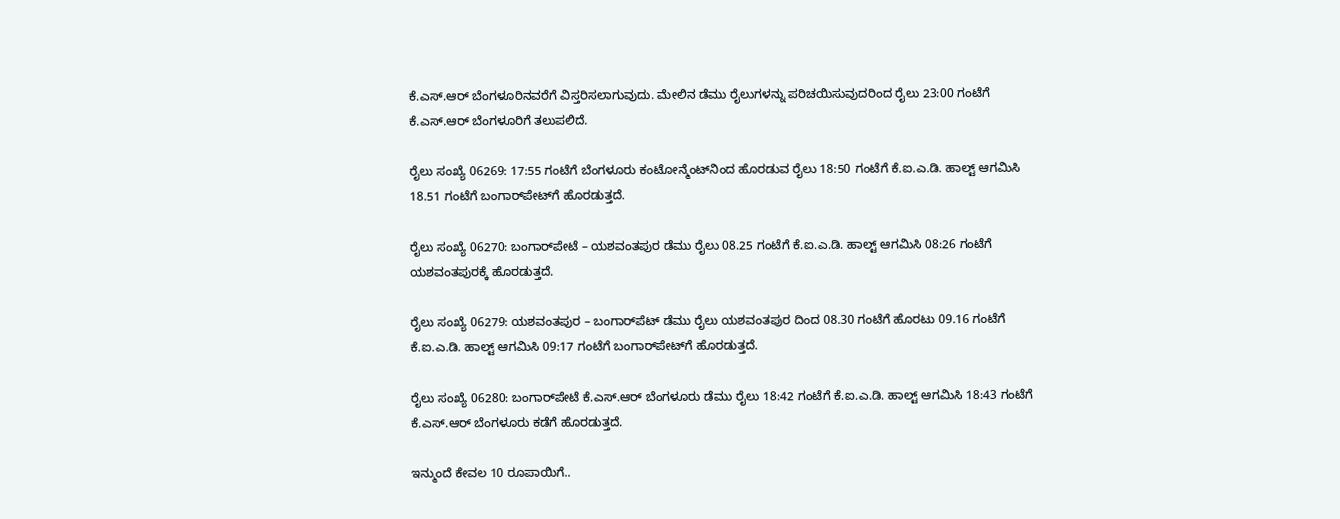ಕೆ.ಎಸ್‌.ಆರ್ ಬೆಂಗಳೂರಿನವರೆಗೆ ವಿಸ್ತರಿಸಲಾಗುವುದು. ಮೇಲಿನ ಡೆಮು ರೈಲುಗಳನ್ನು ಪರಿಚಯಿಸುವುದರಿಂದ ರೈಲು 23:00 ಗಂಟೆಗೆ ಕೆ.ಎಸ್.ಆರ್ ಬೆಂಗಳೂರಿಗೆ ತಲುಪಲಿದೆ.

ರೈಲು ಸಂಖ್ಯೆ 06269: 17:55 ಗಂಟೆಗೆ ಬೆಂಗಳೂರು ಕಂಟೋನ್ಮೆಂಟ್‌ನಿಂದ ಹೊರಡುವ ರೈಲು 18:50 ಗಂಟೆಗೆ ಕೆ.ಐ.ಎ.ಡಿ. ಹಾಲ್ಟ್ ಆಗಮಿಸಿ 18.51 ಗಂಟೆಗೆ ಬಂಗಾರ್‌ಪೇಟ್‌ಗೆ ಹೊರಡುತ್ತದೆ.

ರೈಲು ಸಂಖ್ಯೆ 06270: ಬಂಗಾರ್‌ಪೇಟೆ – ಯಶವಂತಪುರ ಡೆಮು ರೈಲು 08.25 ಗಂಟೆಗೆ ಕೆ.ಐ.ಎ.ಡಿ. ಹಾಲ್ಟ್ ಆಗಮಿಸಿ 08:26 ಗಂಟೆಗೆ ಯಶವಂತಪುರಕ್ಕೆ ಹೊರಡುತ್ತದೆ.

ರೈಲು ಸಂಖ್ಯೆ 06279: ಯಶವಂತಪುರ – ಬಂಗಾರ್‌ಪೆಟ್ ಡೆಮು ರೈಲು ಯಶವಂತಪುರ ದಿಂದ 08.30 ಗಂಟೆಗೆ ಹೊರಟು 09.16 ಗಂಟೆಗೆ ಕೆ.ಐ.ಎ.ಡಿ. ಹಾಲ್ಟ್ ಆಗಮಿಸಿ 09:17 ಗಂಟೆಗೆ ಬಂಗಾರ್‌ಪೇಟ್‌ಗೆ ಹೊರಡುತ್ತದೆ.

ರೈಲು ಸಂಖ್ಯೆ 06280: ಬಂಗಾರ್‌ಪೇಟೆ ಕೆ.ಎಸ್‌.ಆರ್ ಬೆಂಗಳೂರು ಡೆಮು ರೈಲು 18:42 ಗಂಟೆಗೆ ಕೆ.ಐ.ಎ.ಡಿ. ಹಾಲ್ಟ್ ಆಗಮಿಸಿ 18:43 ಗಂಟೆಗೆ ಕೆ.ಎಸ್‌.ಆರ್ ಬೆಂಗಳೂರು ಕಡೆಗೆ ಹೊರಡುತ್ತದೆ.

ಇನ್ಮುಂದೆ ಕೇವಲ 10 ರೂಪಾಯಿಗೆ..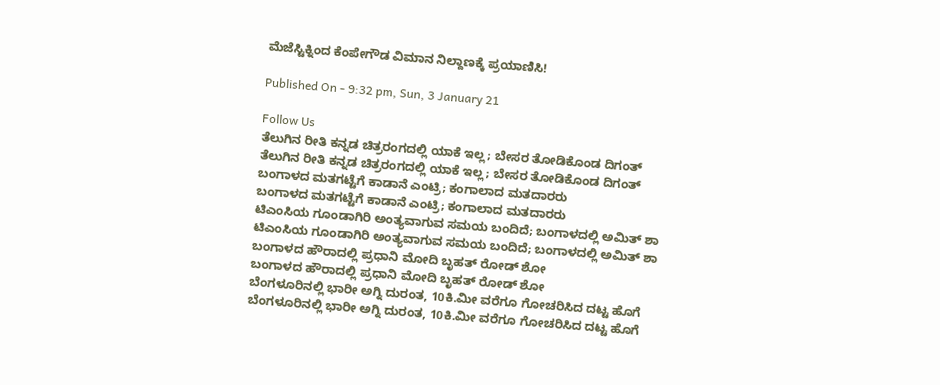ಮೆಜೆಸ್ಟಿಕ್ನಿಂದ ಕೆಂಪೇಗೌಡ ವಿಮಾನ ನಿಲ್ದಾಣಕ್ಕೆ ಪ್ರಯಾಣಿಸಿ!

Published On - 9:32 pm, Sun, 3 January 21

Follow Us
ತೆಲುಗಿನ ರೀತಿ ಕನ್ನಡ ಚಿತ್ರರಂಗದಲ್ಲಿ ಯಾಕೆ ಇಲ್ಲ; ಬೇಸರ ತೋಡಿಕೊಂಡ ದಿಗಂತ್
ತೆಲುಗಿನ ರೀತಿ ಕನ್ನಡ ಚಿತ್ರರಂಗದಲ್ಲಿ ಯಾಕೆ ಇಲ್ಲ; ಬೇಸರ ತೋಡಿಕೊಂಡ ದಿಗಂತ್
ಬಂಗಾಳದ ಮತಗಟ್ಟೆಗೆ ಕಾಡಾನೆ ಎಂಟ್ರಿ; ಕಂಗಾಲಾದ ಮತದಾರರು
ಬಂಗಾಳದ ಮತಗಟ್ಟೆಗೆ ಕಾಡಾನೆ ಎಂಟ್ರಿ; ಕಂಗಾಲಾದ ಮತದಾರರು
ಟಿಎಂಸಿಯ ಗೂಂಡಾಗಿರಿ ಅಂತ್ಯವಾಗುವ ಸಮಯ ಬಂದಿದೆ; ಬಂಗಾಳದಲ್ಲಿ ಅಮಿತ್ ಶಾ
ಟಿಎಂಸಿಯ ಗೂಂಡಾಗಿರಿ ಅಂತ್ಯವಾಗುವ ಸಮಯ ಬಂದಿದೆ; ಬಂಗಾಳದಲ್ಲಿ ಅಮಿತ್ ಶಾ
ಬಂಗಾಳದ ಹೌರಾದಲ್ಲಿ ಪ್ರಧಾನಿ ಮೋದಿ ಬೃಹತ್ ರೋಡ್ ಶೋ
ಬಂಗಾಳದ ಹೌರಾದಲ್ಲಿ ಪ್ರಧಾನಿ ಮೋದಿ ಬೃಹತ್ ರೋಡ್ ಶೋ
ಬೆಂಗಳೂರಿನಲ್ಲಿ ಭಾರೀ ಅಗ್ನಿ ದುರಂತ, 10ಕಿ.ಮೀ ವರೆಗೂ ಗೋಚರಿಸಿದ ದಟ್ಟ ಹೊಗೆ
ಬೆಂಗಳೂರಿನಲ್ಲಿ ಭಾರೀ ಅಗ್ನಿ ದುರಂತ, 10ಕಿ.ಮೀ ವರೆಗೂ ಗೋಚರಿಸಿದ ದಟ್ಟ ಹೊಗೆ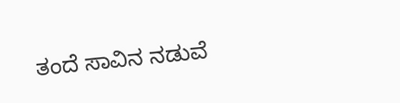ತಂದೆ ಸಾವಿನ ನಡುವೆ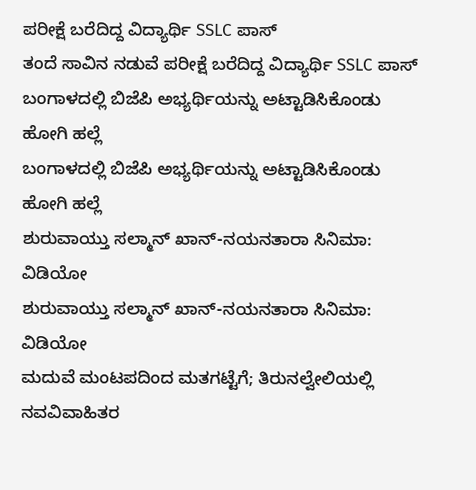ಪರೀಕ್ಷೆ ಬರೆದಿದ್ದ ವಿದ್ಯಾರ್ಥಿ SSLC ಪಾಸ್
ತಂದೆ ಸಾವಿನ ನಡುವೆ ಪರೀಕ್ಷೆ ಬರೆದಿದ್ದ ವಿದ್ಯಾರ್ಥಿ SSLC ಪಾಸ್
ಬಂಗಾಳದಲ್ಲಿ ಬಿಜೆಪಿ ಅಭ್ಯರ್ಥಿಯನ್ನು ಅಟ್ಟಾಡಿಸಿಕೊಂಡು ಹೋಗಿ ಹಲ್ಲೆ
ಬಂಗಾಳದಲ್ಲಿ ಬಿಜೆಪಿ ಅಭ್ಯರ್ಥಿಯನ್ನು ಅಟ್ಟಾಡಿಸಿಕೊಂಡು ಹೋಗಿ ಹಲ್ಲೆ
ಶುರುವಾಯ್ತು ಸಲ್ಮಾನ್ ಖಾನ್-ನಯನತಾರಾ ಸಿನಿಮಾ: ವಿಡಿಯೋ
ಶುರುವಾಯ್ತು ಸಲ್ಮಾನ್ ಖಾನ್-ನಯನತಾರಾ ಸಿನಿಮಾ: ವಿಡಿಯೋ
ಮದುವೆ ಮಂಟಪದಿಂದ ಮತಗಟ್ಟೆಗೆ; ತಿರುನಲ್ವೇಲಿಯಲ್ಲಿ ನವವಿವಾಹಿತರ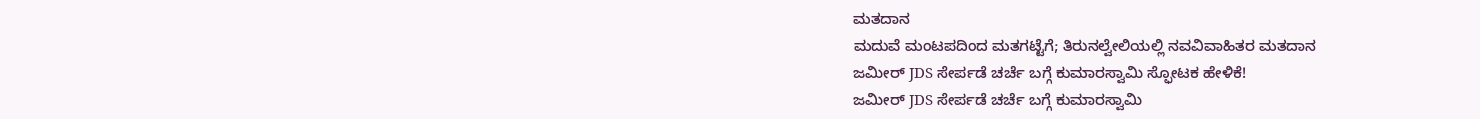ಮತದಾನ
ಮದುವೆ ಮಂಟಪದಿಂದ ಮತಗಟ್ಟೆಗೆ; ತಿರುನಲ್ವೇಲಿಯಲ್ಲಿ ನವವಿವಾಹಿತರ ಮತದಾನ
ಜಮೀರ್ JDS ಸೇರ್ಪಡೆ ಚರ್ಚೆ ಬಗ್ಗೆ ಕುಮಾರಸ್ವಾಮಿ ಸ್ಫೋಟಕ ಹೇಳಿಕೆ!
ಜಮೀರ್ JDS ಸೇರ್ಪಡೆ ಚರ್ಚೆ ಬಗ್ಗೆ ಕುಮಾರಸ್ವಾಮಿ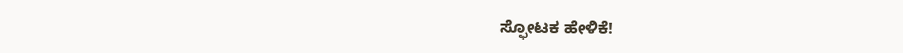ಸ್ಫೋಟಕ ಹೇಳಿಕೆ!